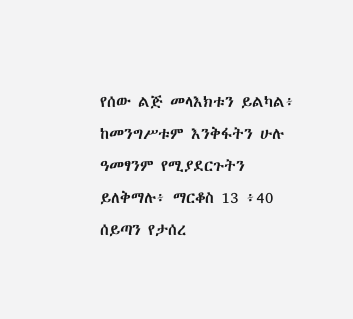የሰው ልጅ መላእክቱን ይልካል፥ ከመንግሥቱም እንቅፋትን ሁሉ ዓመፃንም የሚያደርጉትን ይለቅማሉ፥ ማርቆስ 13 ፥40
ሰይጣን የታሰረ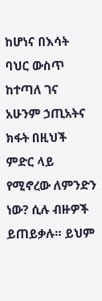ከሆነና በእሳት ባህር ውስጥ ከተጣለ ገና አሁንም ኃጢአትና ክፋት በዚህች ምድር ላይ የሚኖረው ለምንድን ነው? ሲሉ ብዙዎች ይጠይቃሉ። ይህም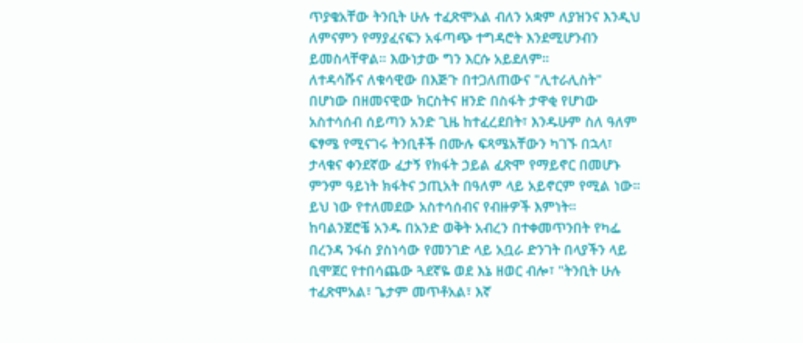ጥያቄአቸው ትንቢት ሁሉ ተፈጽሞአል ብለን አቋም ለያዝንና እንዲህ ለምናምን የማያፈናፍን አፋጣጭ ተግዳሮት እንደሚሆንብን ይመስላቸዋል። እውነታው ግን እርሱ አይደለም።
ለተዳሳሹና ለቁሳዊው በእጅጉ በተጋለጠውና "ሊተራሊስት" በሆነው በዘመናዊው ክርስትና ዘንድ በስፋት ታዋቂ የሆነው አስተሳሰብ ሰይጣን አንድ ጊዜ ከተፈረደበት፣ እንዱሁም ስለ ዓለም ፍፃሜ የሚናገሩ ትንቢቶች በሙሉ ፍጻሜአቸውን ካገኙ በኋላ፣ ታላቁና ቀንደኛው ፈታኝ የክፋት ኃይል ፈጽሞ የማይኖር በመሆኑ ምንም ዓይነት ክፋትና ኃጢአት በዓለም ላይ አይኖርም የሚል ነው። ይህ ነው የተለመደው አስተሳሰብና የብዙዎች እምነት።
ከባልንጀሮቼ አንዱ በአንድ ወቅት አብረን በተቀመጥንበት የካፌ በረንዳ ንፋስ ያስነሳው የመንገድ ላይ አቧራ ድንገት በላያችን ላይ ቢሞጀር የተበሳጨው ጓደኛዬ ወደ እኔ ዘወር ብሎ፣ "ትንቢት ሁሉ ተፈጽሞአል፣ ጌታም መጥቶአል፣ እኛ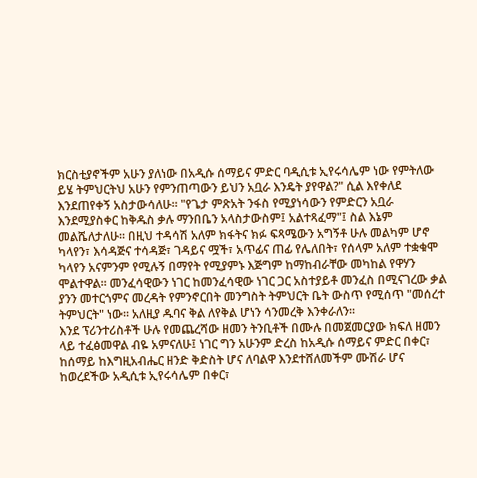ክርስቲያኖችም አሁን ያለነው በአዲሱ ሰማይና ምድር ባዲሲቱ ኢየሩሳሌም ነው የምትለው ይሄ ትምህርትህ አሁን የምንጠጣውን ይህን አቧራ እንዴት ያየዋል?" ሲል እየቀለደ እንደጠየቀኝ አስታውሳለሁ። "የጌታ ምጽአት ንፋስ የሚያነሳውን የምድርን አቧራ እንደሚያስቀር ከቅዱስ ቃሉ ማንበቤን አላስታውስም፤ አልተጻፈማ"፤ ስል እኔም መልሼለታለሁ። በዚህ ተዳሳሽ አለም ክፋትና ክፉ ፍጻሜውን አግኝቶ ሁሉ መልካም ሆኖ ካላየን፣ እሳዳጅና ተሳዳጅ፣ ገዳይና ሟች፣ አጥፊና ጠፊ የሌለበት፣ የሰላም አለም ተቋቁሞ ካላየን አናምንም የሚሉኝ በማየት የሚያምኑ እጅግም ከማከብራቸው መካከል የዋሃን ሞልተዋል። መንፈሳዊውን ነገር ከመንፈሳዊው ነገር ጋር አስተያይቶ መንፈስ በሚናገረው ቃል ያንን መተርጎምና መረዳት የምንኖርበት መንግስት ትምህርት ቤት ውስጥ የሚሰጥ "መሰረተ ትምህርት" ነው። አለዚያ ዱባና ቅል ለየቅል ሆነን ሳንመረቅ እንቀራለን።
እንደ ፕሪንተሪስቶች ሁሉ የመጨረሻው ዘመን ትንቢቶች በሙሉ በመጀመርያው ክፍለ ዘመን ላይ ተፈፅመዋል ብዬ አምናለሁ፤ ነገር ግን አሁንም ድረስ ከአዲሱ ሰማይና ምድር በቀር፣ ከሰማይ ከእግዚአብሔር ዘንድ ቅድስት ሆና ለባልዋ እንደተሸለመችም ሙሽራ ሆና ከወረደችው አዲሲቱ ኢየሩሳሌም በቀር፣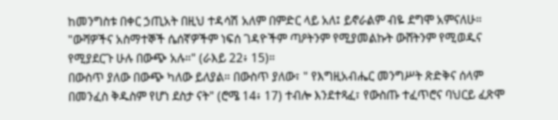ከመንግስቱ በቀር ኃጢአት በዚህ ተዳሳሽ አለም በምድር ላይ አለ፤ ይኖራልም ብዬ ደግሞ አምናለሁ። "ውሻዎችና አስማተኞች ሴሰኛዎችም ነፍሰ ገዳዮችም ጣዖትንም የሚያመልኩት ውሸትንም የሚወዱና የሚያደርጉ ሁሉ በውጭ አሉ።" (ራእይ 22፥ 15)።
በውስጥ ያለው በውጭ ካለው ይለያል። በውስጥ ያለው፣ " የእግዚአብሔር መንግሥት ጽድቅና ሰላም በመንፈስ ቅዱስም የሆነ ደስታ ናት" (ሮሜ 14፥ 17) ተብሎ እንደተጻፈ፣ የውስጡ ተፈጥሮና ባህርይ ፈጽሞ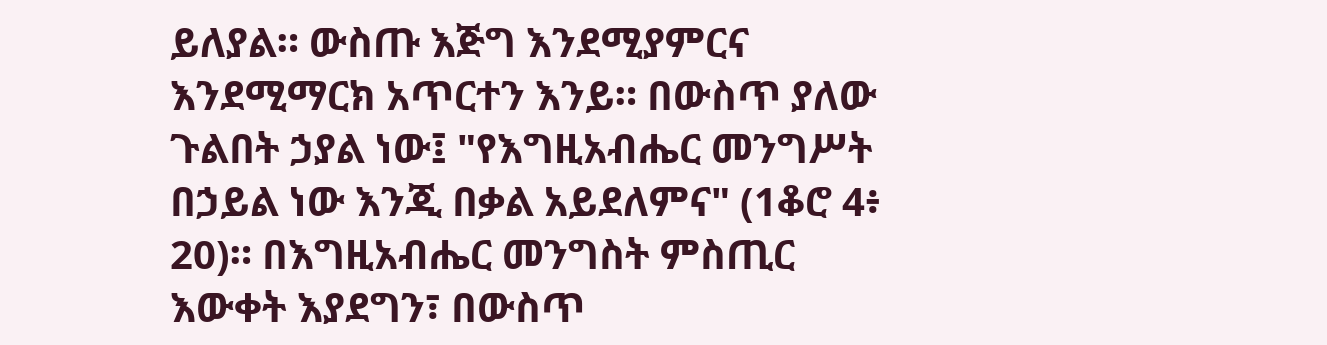ይለያል። ውስጡ እጅግ እንደሚያምርና እንደሚማርክ አጥርተን እንይ። በውስጥ ያለው ጉልበት ኃያል ነው፤ "የእግዚአብሔር መንግሥት በኃይል ነው እንጂ በቃል አይደለምና" (1ቆሮ 4፥ 20)። በእግዚአብሔር መንግስት ምስጢር እውቀት እያደግን፣ በውስጥ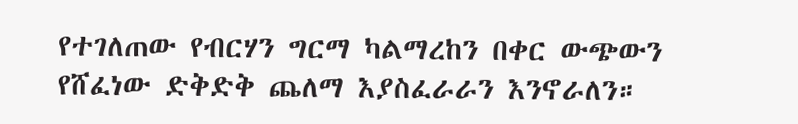የተገለጠው የብርሃን ግርማ ካልማረከን በቀር ውጭውን የሸፈነው ድቅድቅ ጨለማ እያስፈራራን እንኖራለን።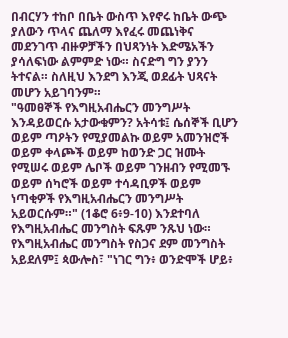በብርሃን ተከቦ በቤት ውስጥ እየኖሩ ከቤት ውጭ ያለውን ጥላና ጨለማ እየፈሩ መጨነቅና መደንገጥ ብዙዎቻችን በህጻንነት እድሜአችን ያሳለፍነው ልምምድ ነው። ስናድግ ግን ያንን ትተናል። ስለዚህ እንደግ እንጂ ወደፊት ህጻናት መሆን አይገባንም።
"ዓመፀኞች የእግዚአብሔርን መንግሥት እንዳይወርሱ አታውቁምን? አትሳቱ፤ ሴሰኞች ቢሆን ወይም ጣዖትን የሚያመልኩ ወይም አመንዝሮች ወይም ቀላጮች ወይም ከወንድ ጋር ዝሙት የሚሠሩ ወይም ሌቦች ወይም ገንዘብን የሚመኙ ወይም ሰካሮች ወይም ተሳዳቢዎች ወይም ነጣቂዎች የእግዚአብሔርን መንግሥት አይወርሱም።" (1ቆሮ 6፥9-10) እንደተባለ የእግዚአብሔር መንግስት ፍጹም ንጹህ ነው። የእግዚአብሔር መንግስት የስጋና ደም መንግስት አይደለም፤ ጳውሎስ፣ "ነገር ግን፥ ወንድሞች ሆይ፥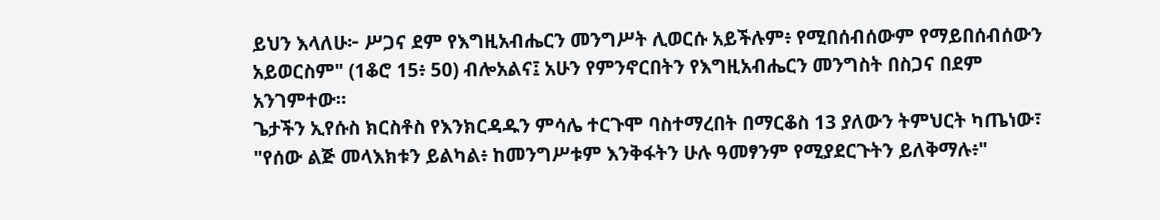ይህን እላለሁ፦ ሥጋና ደም የእግዚአብሔርን መንግሥት ሊወርሱ አይችሉም፥ የሚበሰብሰውም የማይበሰብሰውን አይወርስም" (1ቆሮ 15፥ 50) ብሎአልና፤ አሁን የምንኖርበትን የእግዚአብሔርን መንግስት በስጋና በደም አንገምተው።
ጌታችን ኢየሱስ ክርስቶስ የእንክርዳዱን ምሳሌ ተርጉሞ ባስተማረበት በማርቆስ 13 ያለውን ትምህርት ካጤነው፣ "የሰው ልጅ መላእክቱን ይልካል፥ ከመንግሥቱም እንቅፋትን ሁሉ ዓመፃንም የሚያደርጉትን ይለቅማሉ፥"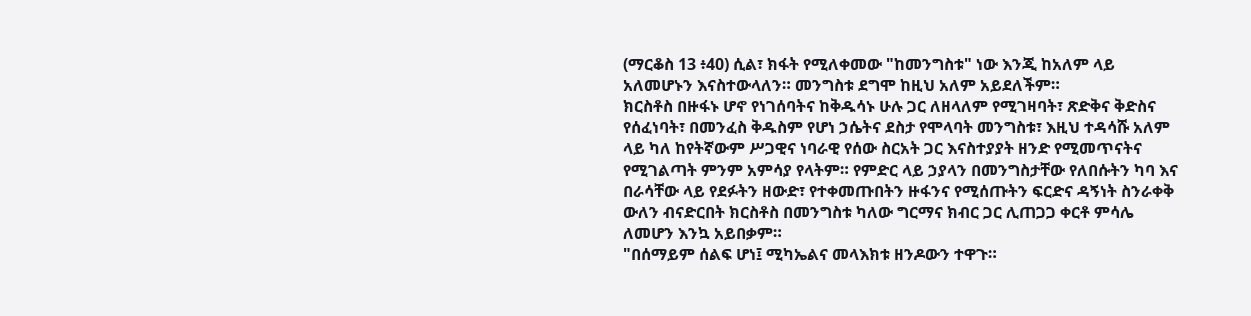(ማርቆስ 13 ፥40) ሲል፣ ክፋት የሚለቀመው "ከመንግስቱ" ነው እንጂ ከአለም ላይ አለመሆኑን እናስተውላለን። መንግስቱ ደግሞ ከዚህ አለም አይደለችም።
ክርስቶስ በዙፋኑ ሆኖ የነገሰባትና ከቅዱሳኑ ሁሉ ጋር ለዘላለም የሚገዛባት፣ ጽድቅና ቅድስና የሰፈነባት፣ በመንፈስ ቅዱስም የሆነ ኃሴትና ደስታ የሞላባት መንግስቱ፣ እዚህ ተዳሳሹ አለም ላይ ካለ ከየትኛውም ሥጋዊና ነባራዊ የሰው ስርአት ጋር እናስተያያት ዘንድ የሚመጥናትና የሚገልጣት ምንም አምሳያ የላትም። የምድር ላይ ኃያላን በመንግስታቸው የለበሱትን ካባ እና በራሳቸው ላይ የደፉትን ዘውድ፣ የተቀመጡበትን ዙፋንና የሚሰጡትን ፍርድና ዳኝነት ስንራቀቅ ውለን ብናድርበት ክርስቶስ በመንግስቱ ካለው ግርማና ክብር ጋር ሊጠጋጋ ቀርቶ ምሳሌ ለመሆን እንኳ አይበቃም።
"በሰማይም ሰልፍ ሆነ፤ ሚካኤልና መላእክቱ ዘንዶውን ተዋጉ።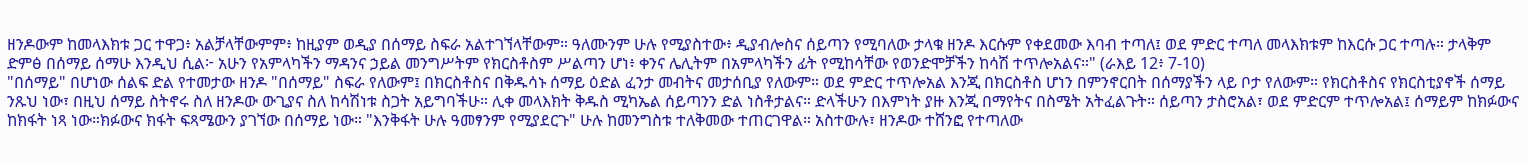ዘንዶውም ከመላእክቱ ጋር ተዋጋ፥ አልቻላቸውምም፥ ከዚያም ወዲያ በሰማይ ስፍራ አልተገኘላቸውም። ዓለሙንም ሁሉ የሚያስተው፥ ዲያብሎስና ሰይጣን የሚባለው ታላቁ ዘንዶ እርሱም የቀደመው እባብ ተጣለ፤ ወደ ምድር ተጣለ መላእክቱም ከእርሱ ጋር ተጣሉ። ታላቅም ድምፅ በሰማይ ሰማሁ እንዲህ ሲል፦ አሁን የአምላካችን ማዳንና ኃይል መንግሥትም የክርስቶስም ሥልጣን ሆነ፥ ቀንና ሌሊትም በአምላካችን ፊት የሚከሳቸው የወንድሞቻችን ከሳሽ ተጥሎአልና።" (ራእይ 12፥ 7-10)
"በሰማይ" በሆነው ሰልፍ ድል የተመታው ዘንዶ "በሰማይ" ስፍራ የለውም፤ በክርስቶስና በቅዱሳኑ ሰማይ ዕድል ፈንታ መብትና መታሰቢያ የለውም። ወደ ምድር ተጥሎአል እንጂ በክርስቶስ ሆነን በምንኖርበት በሰማያችን ላይ ቦታ የለውም። የክርስቶስና የክርስቲያኖች ሰማይ ንጹህ ነው፣ በዚህ ሰማይ ስትኖሩ ስለ ዘንዶው ውጊያና ስለ ከሳሽነቱ ስጋት አይግባችሁ። ሊቀ መላእክት ቅዱስ ሚካኤል ሰይጣንን ድል ነስቶታልና። ድላችሁን በእምነት ያዙ እንጂ በማየትና በስሜት አትፈልጉት። ሰይጣን ታስሮአል፣ ወደ ምድርም ተጥሎአል፤ ሰማይም ከክፉውና ከክፋት ነጻ ነው።ክፉውና ክፋት ፍጻሜውን ያገኘው በሰማይ ነው። "እንቅፋት ሁሉ ዓመፃንም የሚያደርጉ" ሁሉ ከመንግስቱ ተለቅመው ተጠርገዋል። አስተውሉ፣ ዘንዶው ተሸንፎ የተጣለው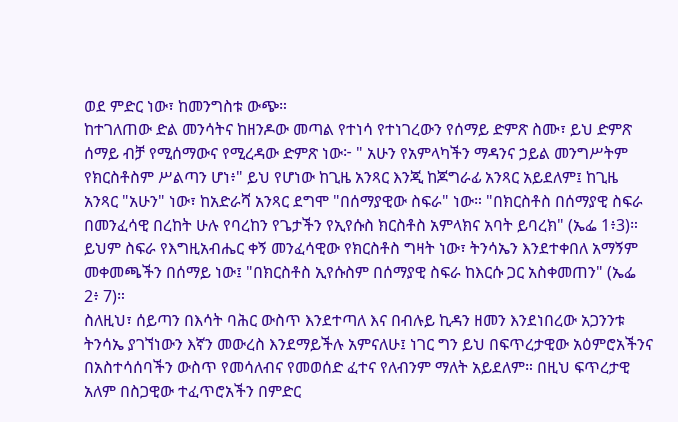ወደ ምድር ነው፣ ከመንግስቱ ውጭ።
ከተገለጠው ድል መንሳትና ከዘንዶው መጣል የተነሳ የተነገረውን የሰማይ ድምጽ ስሙ፣ ይህ ድምጽ ሰማይ ብቻ የሚሰማውና የሚረዳው ድምጽ ነው፦ " አሁን የአምላካችን ማዳንና ኃይል መንግሥትም የክርስቶስም ሥልጣን ሆነ፥" ይህ የሆነው ከጊዜ አንጻር እንጂ ከጆግራፊ አንጻር አይደለም፤ ከጊዜ አንጻር "አሁን" ነው፣ ከአድራሻ አንጻር ደግሞ "በሰማያዊው ስፍራ" ነው። "በክርስቶስ በሰማያዊ ስፍራ በመንፈሳዊ በረከት ሁሉ የባረከን የጌታችን የኢየሱስ ክርስቶስ አምላክና አባት ይባረክ" (ኤፌ 1፥3)። ይህም ስፍራ የእግዚአብሔር ቀኝ መንፈሳዊው የክርስቶስ ግዛት ነው፣ ትንሳኤን እንደተቀበለ አማኝም መቀመጫችን በሰማይ ነው፤ "በክርስቶስ ኢየሱስም በሰማያዊ ስፍራ ከእርሱ ጋር አስቀመጠን" (ኤፌ 2፥ 7)።
ስለዚህ፣ ሰይጣን በእሳት ባሕር ውስጥ እንደተጣለ እና በብሉይ ኪዳን ዘመን እንደነበረው አጋንንቱ ትንሳኤ ያገኘነውን እኛን መውረስ እንደማይችሉ አምናለሁ፤ ነገር ግን ይህ በፍጥረታዊው አዕምሮአችንና በአስተሳሰባችን ውስጥ የመሳለብና የመወሰድ ፈተና የለብንም ማለት አይደለም። በዚህ ፍጥረታዊ አለም በስጋዊው ተፈጥሮአችን በምድር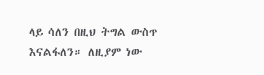ላይ ሳለን በዚህ ትግል ውስጥ እናልፋለን። ለዚያም ነው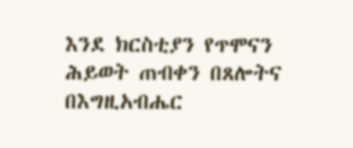እንደ ክርስቲያን የጥሞናን ሕይወት ጠብቀን በጸሎትና በእግዚአብሔር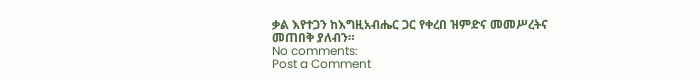ቃል እየተጋን ከእግዚአብሔር ጋር የቀረበ ዝምድና መመሥረትና መጠበቅ ያለብን።
No comments:
Post a Comment